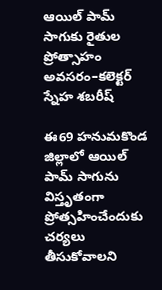ఆయిల్ పామ్ సాగుకు రైతుల ప్రోత్సాహం అవసరం–కలెక్టర్ స్నేహ శబరీష్

ఈ69 హనుమకొండ జిల్లాలో ఆయిల్ పామ్ సాగును విస్తృతంగా ప్రోత్సహించేందుకు చర్యలు తీసుకోవాలని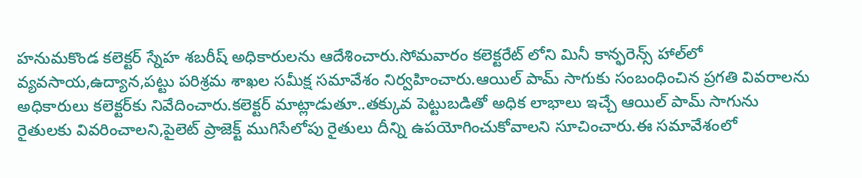హనుమకొండ కలెక్టర్ స్నేహ శబరీష్ అధికారులను ఆదేశించారు.సోమవారం కలెక్టరేట్ లోని మినీ కాన్ఫరెన్స్ హాల్‌లో వ్యవసాయ,ఉద్యాన,పట్టు పరిశ్రమ శాఖల సమీక్ష సమావేశం నిర్వహించారు.ఆయిల్ పామ్ సాగుకు సంబంధించిన ప్రగతి వివరాలను అధికారులు కలెక్టర్‌కు నివేదించారు.కలెక్టర్ మాట్లాడుతూ..తక్కువ పెట్టుబడితో అధిక లాభాలు ఇచ్చే ఆయిల్ పామ్ సాగును రైతులకు వివరించాలని,పైలెట్ ప్రాజెక్ట్ ముగిసేలోపు రైతులు దీన్ని ఉపయోగించుకోవాలని సూచించారు.ఈ సమావేశంలో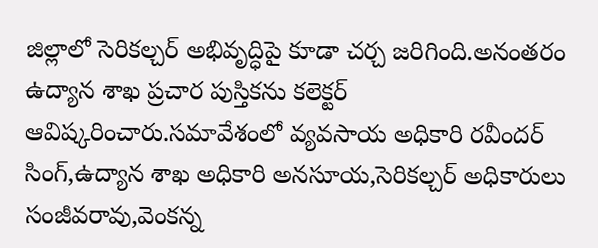జిల్లాలో సెరికల్చర్ అభివృద్ధిపై కూడా చర్చ జరిగింది.అనంతరం ఉద్యాన శాఖ ప్రచార పుస్తికను కలెక్టర్ ఆవిష్కరించారు.సమావేశంలో వ్యవసాయ అధికారి రవీందర్ సింగ్,ఉద్యాన శాఖ అధికారి అనసూయ,సెరికల్చర్ అధికారులు సంజీవరావు,వెంకన్న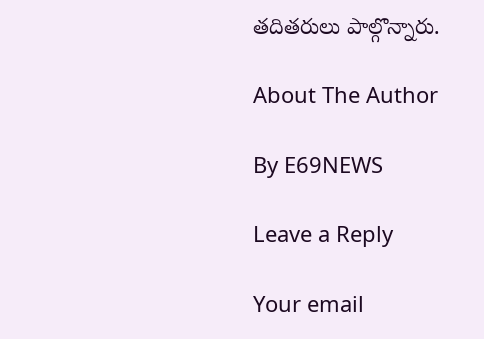తదితరులు పాల్గొన్నారు.

About The Author

By E69NEWS

Leave a Reply

Your email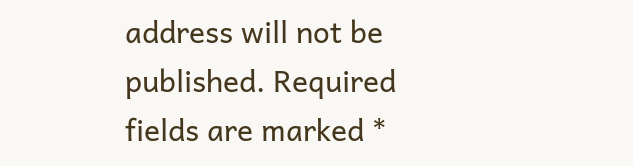address will not be published. Required fields are marked *